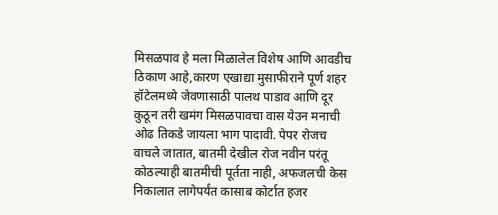मिसळपाव हे मला मिळालेल विशेष आणि आवडीच ठिकाण आहे,कारण एखाद्या मुसाफीराने पूर्ण शहर हॉटेलमध्ये जेवणासाठी पालथ पाडाव आणि दूर कुठून तरी खमंग मिसळपावचा वास येउन मनाची ओढ तिकडे जायला भाग पादावी. पेपर रोजच वाचले जातात, बातमी देखील रोज नवीन परंतू कोठल्याही बातमीची पूर्तता नाही, अफजलची केस निकालात लागेपर्यंत कासाब कोर्टात हजर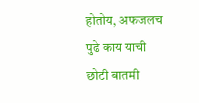होतोय, अफजलच पुढे काय याची छोटी बातमी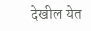देखील येत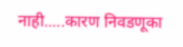नाही.....कारण निवडणूका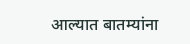आल्यात बातम्यांना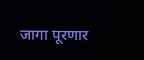जागा पूरणार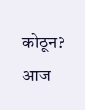कोठून?
आज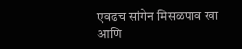एवढच सांगेन मिसळपाव खा आणि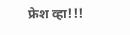फ्रेश व्हा!!!